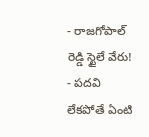- రాజగోపాల్ రెడ్డి స్టైలే వేరు!
- పదవి లేకపోతే ఏంటి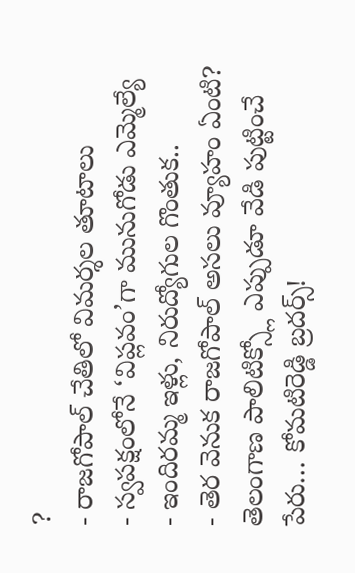?
- రాజగోపాల్ చేతిలో విమర్శల తూటాలు
- స్వపక్షంలోనే ‘విప్లవం’గా మునుగోడు ఎమ్మెల్యే
- ఇందిరమ్మ ఇళ్లు, నిరుద్యోగుల గొంతుక..
- తెర వెనుక రాజగోపాల్ అసలు వ్యూహం ఏంటి?
తెలంగాణ పాలిటిక్స్లో ఎప్పుడూ వేడి పుట్టించే పేరు… కోమటిరెడ్డి బ్రదర్స్!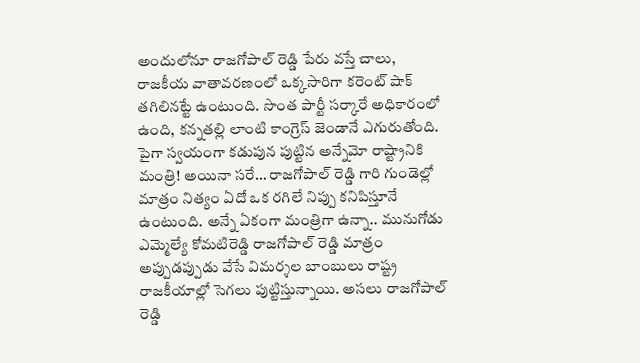అందులోనూ రాజగోపాల్ రెడ్డి పేరు వస్తే చాలు, రాజకీయ వాతావరణంలో ఒక్కసారిగా కరెంట్ షాక్ తగిలినట్టే ఉంటుంది. సొంత పార్టీ సర్కారే అధికారంలో ఉంది, కన్నతల్లి లాంటి కాంగ్రెస్ జెండానే ఎగురుతోంది. పైగా స్వయంగా కడుపున పుట్టిన అన్నేమో రాష్ట్రానికి మంత్రి! అయినా సరే… రాజగోపాల్ రెడ్డి గారి గుండెల్లో మాత్రం నిత్యం ఏదో ఒక రగిలే నిప్పు కనిపిస్తూనే ఉంటుంది. అన్నే ఏకంగా మంత్రిగా ఉన్నా.. మునుగోడు ఎమ్మెల్యే కోమటిరెడ్డి రాజగోపాల్ రెడ్డి మాత్రం అప్పుడప్పుడు వేసే విమర్శల బాంబులు రాష్ట్ర రాజకీయాల్లో సెగలు పుట్టిస్తున్నాయి. అసలు రాజగోపాల్ రెడ్డి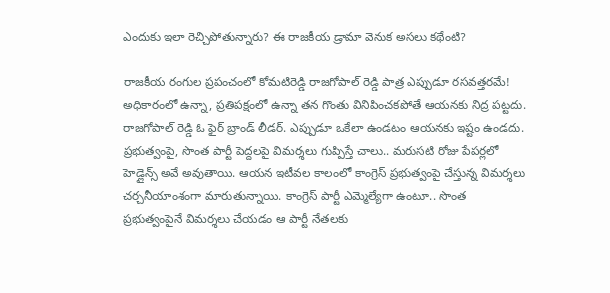ఎందుకు ఇలా రెచ్చిపోతున్నారు? ఈ రాజకీయ డ్రామా వెనుక అసలు కథేంటి?

రాజకీయ రంగుల ప్రపంచంలో కోమటిరెడ్డి రాజగోపాల్ రెడ్డి పాత్ర ఎప్పుడూ రసవత్తరమే! అధికారంలో ఉన్నా, ప్రతిపక్షంలో ఉన్నా తన గొంతు వినిపించకపోతే ఆయనకు నిద్ర పట్టదు. రాజగోపాల్ రెడ్డి ఓ ఫైర్ బ్రాండ్ లీడర్. ఎప్పుడూ ఒకేలా ఉండటం ఆయనకు ఇష్టం ఉండదు. ప్రభుత్వంపై, సొంత పార్టీ పెద్దలపై విమర్శలు గుప్పిస్తే చాలు.. మరుసటి రోజు పేపర్లలో హెడ్లైన్స్ అవే అవుతాయి. ఆయన ఇటీవల కాలంలో కాంగ్రెస్ ప్రభుత్వంపై చేస్తున్న విమర్శలు చర్చనీయాంశంగా మారుతున్నాయి. కాంగ్రెస్ పార్టీ ఎమ్మెల్యేగా ఉంటూ.. సొంత ప్రభుత్వంపైనే విమర్శలు చేయడం ఆ పార్టీ నేతలకు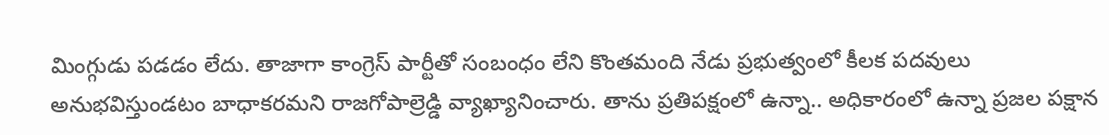మింగ్గుడు పడడం లేదు. తాజాగా కాంగ్రెస్ పార్టీతో సంబంధం లేని కొంతమంది నేడు ప్రభుత్వంలో కీలక పదవులు అనుభవిస్తుండటం బాధాకరమని రాజగోపాల్రెడ్డి వ్యాఖ్యానించారు. తాను ప్రతిపక్షంలో ఉన్నా.. అధికారంలో ఉన్నా ప్రజల పక్షాన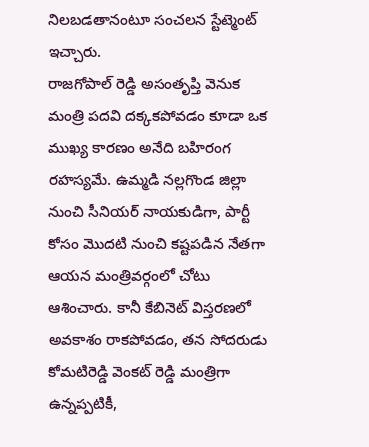నిలబడతానంటూ సంచలన స్టేట్మెంట్ ఇచ్చారు.
రాజగోపాల్ రెడ్డి అసంతృప్తి వెనుక మంత్రి పదవి దక్కకపోవడం కూడా ఒక ముఖ్య కారణం అనేది బహిరంగ రహస్యమే. ఉమ్మడి నల్లగొండ జిల్లా నుంచి సీనియర్ నాయకుడిగా, పార్టీ కోసం మొదటి నుంచి కష్టపడిన నేతగా ఆయన మంత్రివర్గంలో చోటు ఆశించారు. కానీ కేబినెట్ విస్తరణలో అవకాశం రాకపోవడం, తన సోదరుడు కోమటిరెడ్డి వెంకట్ రెడ్డి మంత్రిగా ఉన్నప్పటికీ,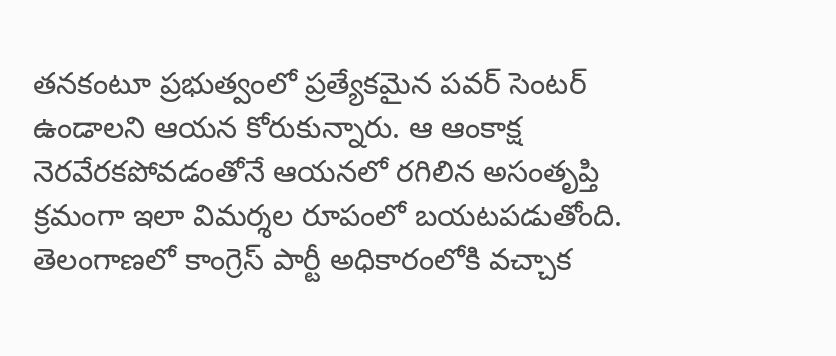తనకంటూ ప్రభుత్వంలో ప్రత్యేకమైన పవర్ సెంటర్ ఉండాలని ఆయన కోరుకున్నారు. ఆ ఆంకాక్ష నెరవేరకపోవడంతోనే ఆయనలో రగిలిన అసంతృప్తి క్రమంగా ఇలా విమర్శల రూపంలో బయటపడుతోంది. తెలంగాణలో కాంగ్రెస్ పార్టీ అధికారంలోకి వచ్చాక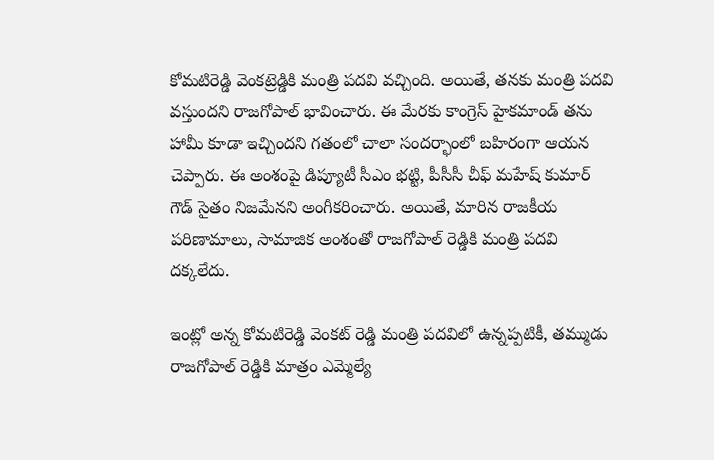కోమటిరెడ్డి వెంకట్రెడ్డికి మంత్రి పదవి వచ్చింది. అయితే, తనకు మంత్రి పదవి వస్తుందని రాజగోపాల్ భావించారు. ఈ మేరకు కాంగ్రెస్ హైకమాండ్ తను హామీ కూడా ఇచ్చిందని గతంలో చాలా సందర్భాంలో బహిరంగా ఆయన చెప్పారు. ఈ అంశంపై డిప్యూటీ సీఎం భట్టి, పీసీసీ చీఫ్ మహేష్ కుమార్ గౌడ్ సైతం నిజమేనని అంగీకరించారు. అయితే, మారిన రాజకీయ పరిణామాలు, సామాజిక అంశంతో రాజగోపాల్ రెడ్డికి మంత్రి పదవి దక్కలేదు.

ఇంట్లో అన్న కోమటిరెడ్డి వెంకట్ రెడ్డి మంత్రి పదవిలో ఉన్నప్పటికీ, తమ్ముడు రాజగోపాల్ రెడ్డికి మాత్రం ఎమ్మెల్యే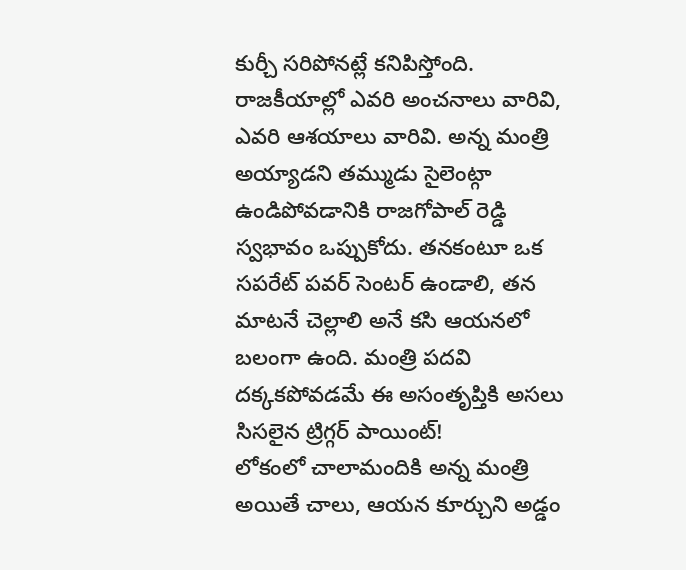కుర్చీ సరిపోనట్లే కనిపిస్తోంది. రాజకీయాల్లో ఎవరి అంచనాలు వారివి, ఎవరి ఆశయాలు వారివి. అన్న మంత్రి అయ్యాడని తమ్ముడు సైలెంట్గా ఉండిపోవడానికి రాజగోపాల్ రెడ్డి స్వభావం ఒప్పుకోదు. తనకంటూ ఒక సపరేట్ పవర్ సెంటర్ ఉండాలి, తన మాటనే చెల్లాలి అనే కసి ఆయనలో బలంగా ఉంది. మంత్రి పదవి దక్కకపోవడమే ఈ అసంతృప్తికి అసలు సిసలైన ట్రిగ్గర్ పాయింట్!
లోకంలో చాలామందికి అన్న మంత్రి అయితే చాలు, ఆయన కూర్చుని అడ్డం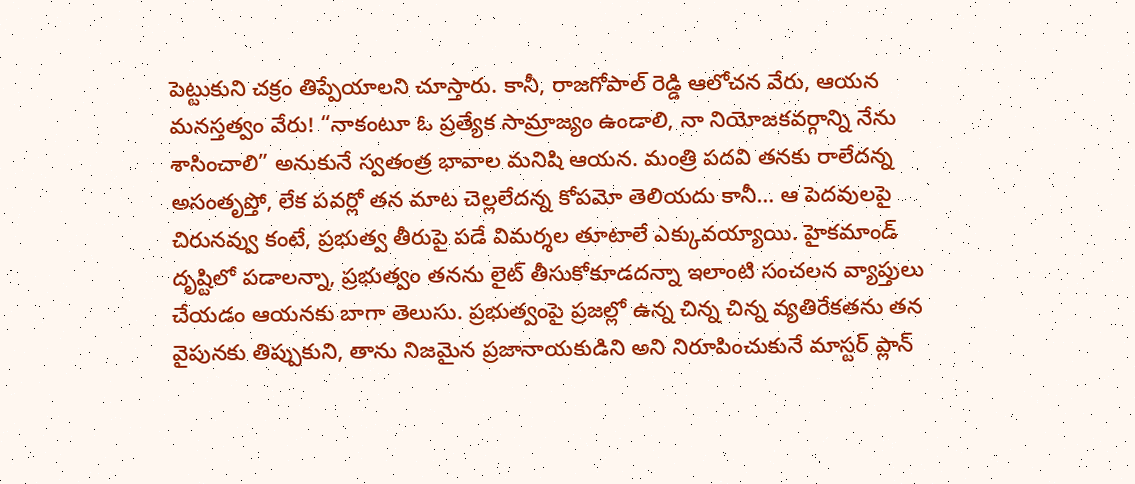పెట్టుకుని చక్రం తిప్పేయాలని చూస్తారు. కానీ, రాజగోపాల్ రెడ్డి ఆలోచన వేరు, ఆయన మనస్తత్వం వేరు! “నాకంటూ ఓ ప్రత్యేక సామ్రాజ్యం ఉండాలి, నా నియోజకవర్గాన్ని నేను శాసించాలి” అనుకునే స్వతంత్ర భావాల మనిషి ఆయన. మంత్రి పదవి తనకు రాలేదన్న అసంతృప్తో, లేక పవర్లో తన మాట చెల్లలేదన్న కోపమో తెలియదు కానీ… ఆ పెదవులపై చిరునవ్వు కంటే, ప్రభుత్వ తీరుపై పడే విమర్శల తూటాలే ఎక్కువయ్యాయి. హైకమాండ్ దృష్టిలో పడాలన్నా, ప్రభుత్వం తనను లైట్ తీసుకోకూడదన్నా ఇలాంటి సంచలన వ్యాప్తులు చేయడం ఆయనకు బాగా తెలుసు. ప్రభుత్వంపై ప్రజల్లో ఉన్న చిన్న చిన్న వ్యతిరేకతను తన వైపునకు తిప్పుకుని, తాను నిజమైన ప్రజానాయకుడిని అని నిరూపించుకునే మాస్టర్ ప్లాన్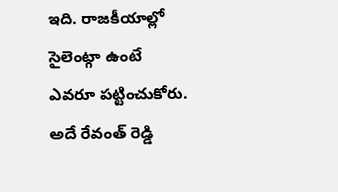ఇది. రాజకీయాల్లో సైలెంట్గా ఉంటే ఎవరూ పట్టించుకోరు. అదే రేవంత్ రెడ్డి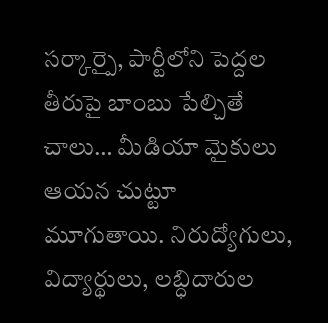సర్కార్పై, పార్టీలోని పెద్దల తీరుపై బాంబు పేల్చితే చాలు… మీడియా మైకులు ఆయన చుట్టూ మూగుతాయి. నిరుద్యోగులు, విద్యార్థులు, లబ్ధిదారుల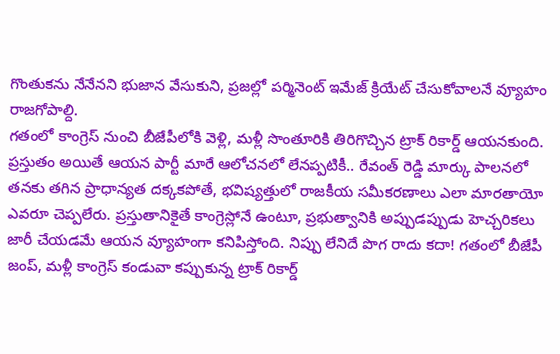గొంతుకను నేనేనని భుజాన వేసుకుని, ప్రజల్లో పర్మినెంట్ ఇమేజ్ క్రియేట్ చేసుకోవాలనే వ్యూహం రాజగోపాల్ది.
గతంలో కాంగ్రెస్ నుంచి బీజేపీలోకి వెళ్లి, మళ్లీ సొంతూరికి తిరిగొచ్చిన ట్రాక్ రికార్డ్ ఆయనకుంది. ప్రస్తుతం అయితే ఆయన పార్టీ మారే ఆలోచనలో లేనప్పటికీ.. రేవంత్ రెడ్డి మార్కు పాలనలో తనకు తగిన ప్రాధాన్యత దక్కకపోతే, భవిష్యత్తులో రాజకీయ సమీకరణాలు ఎలా మారతాయో ఎవరూ చెప్పలేరు. ప్రస్తుతానికైతే కాంగ్రెస్లోనే ఉంటూ, ప్రభుత్వానికి అప్పుడప్పుడు హెచ్చరికలు జారీ చేయడమే ఆయన వ్యూహంగా కనిపిస్తోంది. నిప్పు లేనిదే పొగ రాదు కదా! గతంలో బీజేపీ జంప్, మళ్లీ కాంగ్రెస్ కండువా కప్పుకున్న ట్రాక్ రికార్డ్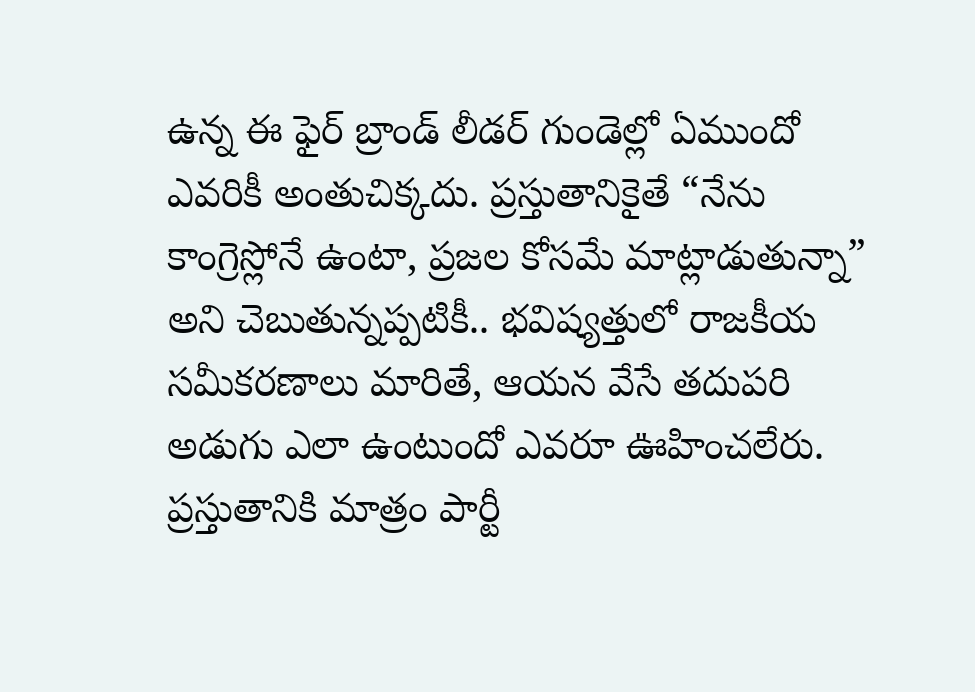ఉన్న ఈ ఫైర్ బ్రాండ్ లీడర్ గుండెల్లో ఏముందో ఎవరికీ అంతుచిక్కదు. ప్రస్తుతానికైతే “నేను కాంగ్రెస్లోనే ఉంటా, ప్రజల కోసమే మాట్లాడుతున్నా” అని చెబుతున్నప్పటికీ.. భవిష్యత్తులో రాజకీయ సమీకరణాలు మారితే, ఆయన వేసే తదుపరి అడుగు ఎలా ఉంటుందో ఎవరూ ఊహించలేరు. ప్రస్తుతానికి మాత్రం పార్టీ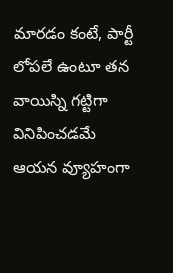మారడం కంటే, పార్టీ లోపలే ఉంటూ తన వాయిస్ని గట్టిగా వినిపించడమే ఆయన వ్యూహంగా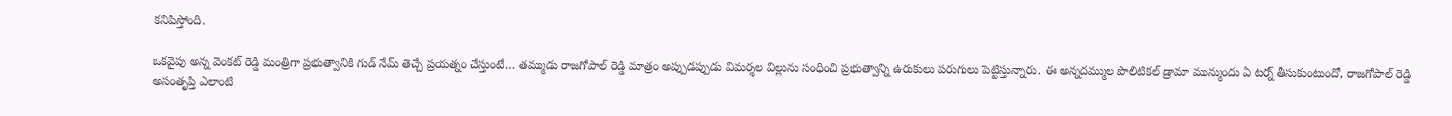కనిపిస్తోంది.

ఒకవైపు అన్న వెంకట్ రెడ్డి మంత్రిగా ప్రభుత్వానికి గుడ్ నేమ్ తెచ్చే ప్రయత్నం చేస్తుంటే… తమ్ముడు రాజగోపాల్ రెడ్డి మాత్రం అప్పుడప్పుడు విమర్శల విల్లును సంధించి ప్రభుత్వాన్ని ఉరుకులు పరుగులు పెట్టిస్తున్నారు. ఈ అన్నదమ్ముల పొలిటికల్ డ్రామా మున్ముందు ఏ టర్న్ తీసుకుంటుందో, రాజగోపాల్ రెడ్డి అసంతృప్తి ఎలాంటి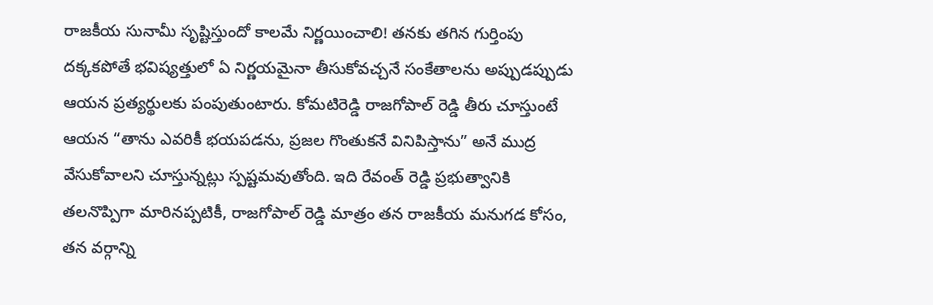రాజకీయ సునామీ సృష్టిస్తుందో కాలమే నిర్ణయించాలి! తనకు తగిన గుర్తింపు దక్కకపోతే భవిష్యత్తులో ఏ నిర్ణయమైనా తీసుకోవచ్చనే సంకేతాలను అప్పుడప్పుడు ఆయన ప్రత్యర్థులకు పంపుతుంటారు. కోమటిరెడ్డి రాజగోపాల్ రెడ్డి తీరు చూస్తుంటే ఆయన “తాను ఎవరికీ భయపడను, ప్రజల గొంతుకనే వినిపిస్తాను” అనే ముద్ర వేసుకోవాలని చూస్తున్నట్లు స్పష్టమవుతోంది. ఇది రేవంత్ రెడ్డి ప్రభుత్వానికి తలనొప్పిగా మారినప్పటికీ, రాజగోపాల్ రెడ్డి మాత్రం తన రాజకీయ మనుగడ కోసం, తన వర్గాన్ని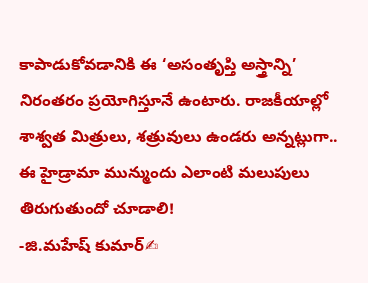కాపాడుకోవడానికి ఈ ‘అసంతృప్తి అస్త్రాన్ని’ నిరంతరం ప్రయోగిస్తూనే ఉంటారు. రాజకీయాల్లో శాశ్వత మిత్రులు, శత్రువులు ఉండరు అన్నట్లుగా.. ఈ హైడ్రామా మున్ముందు ఎలాంటి మలుపులు తిరుగుతుందో చూడాలి!
-జి.మహేష్ కుమార్✍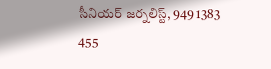సీనియర్ జర్నలిస్ట్, 949 1383 455